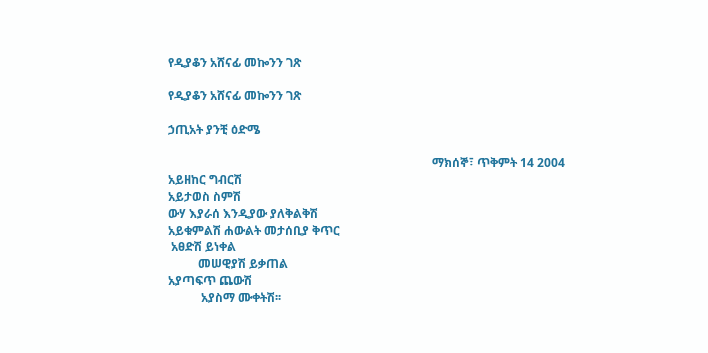የዲያቆን አሸናፊ መኰንን ገጽ

የዲያቆን አሸናፊ መኰንን ገጽ

ኃጢአት ያንቺ ዕድሜ

                                                                                        ማክሰኞ፣ ጥቅምት 14 2004
አይዘከር ግብርሽ
አይታወስ ስምሽ
ውሃ እያራሰ እንዲያው ያለቅልቅሽ
አይቁምልሽ ሐውልት መታሰቢያ ቅጥር
 አፀድሽ ይነቀል
          መሠዊያሽ ይቃጠል
አያጣፍጥ ጨውሽ
           አያስማ ሙቀትሽ፡፡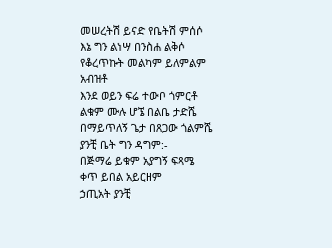መሠረትሽ ይናድ የቤትሽ ምሰሶ
እኔ ግን ልነሣ በንስሐ ልቅሶ
የቆረጥኩት መልካም ይለምልም አብዝቶ
እንደ ወይን ፍሬ ተውቦ ጎምርቶ
ልቁም ሙሉ ሆኜ በልቤ ታድሼ
በማይጥለኝ ጌታ በጸጋው ጎልምሼ
ያንቺ ቤት ግን ዳግም:-
በጅማሬ ይቁም አያግኝ ፍጻሜ
ቀጥ ይበል አይርዘም
ኃጢአት ያንቺ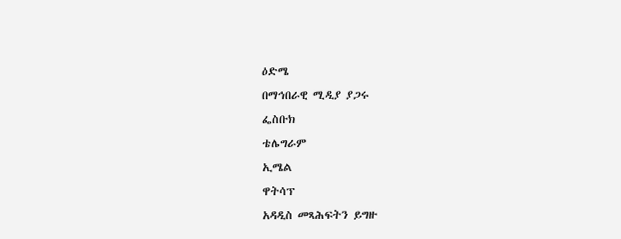ዕድሜ
በማኅበራዊ ሚዲያ ያጋሩ
ፌስቡክ
ቴሌግራም
ኢሜል
ዋትሳፕ
አዳዲስ መጻሕፍትን ይግዙ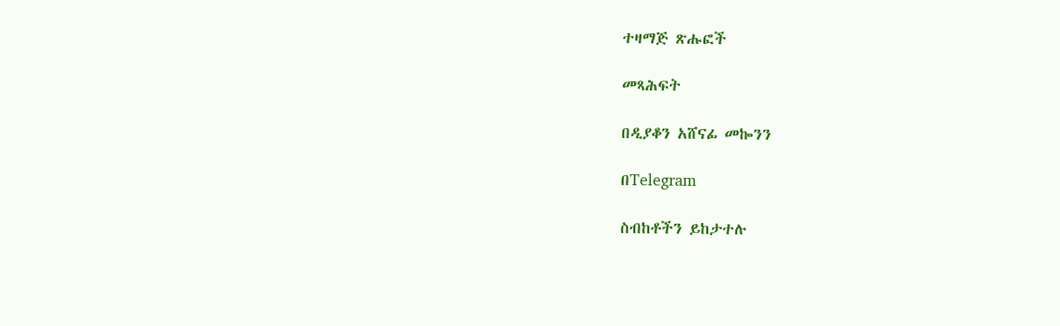ተዛማጅ ጽሑፎች

መጻሕፍት

በዲያቆን አሸናፊ መኰንን

በTelegram

ስብከቶችን ይከታተሉ